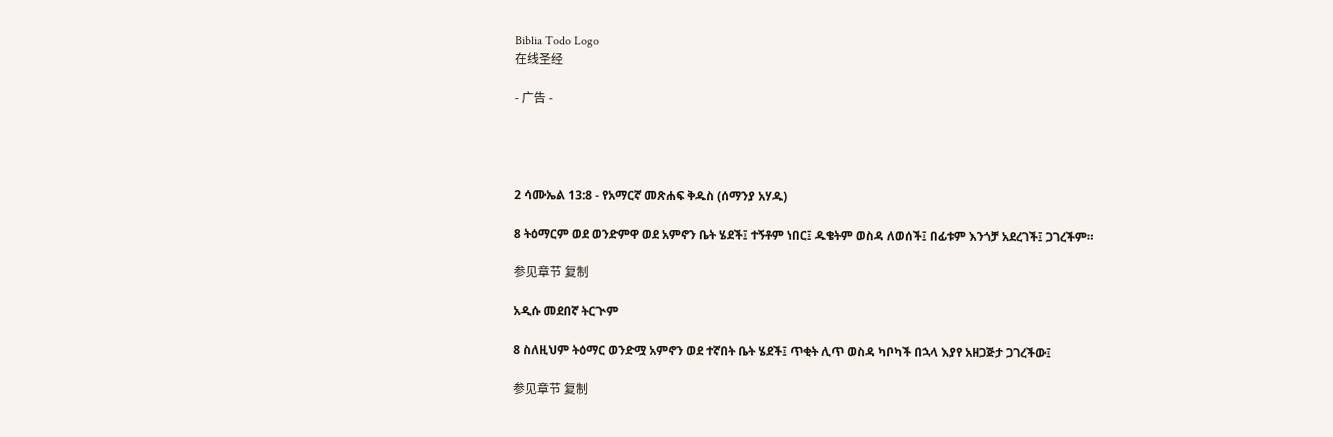Biblia Todo Logo
在线圣经

- 广告 -




2 ሳሙኤል 13:8 - የአማርኛ መጽሐፍ ቅዱስ (ሰማንያ አሃዱ)

8 ትዕማርም ወደ ወንድምዋ ወደ አምኖን ቤት ሄደች፤ ተኝቶም ነበር፤ ዱቄትም ወስዳ ለወሰች፤ በፊቱም እንጎቻ አደረገች፤ ጋገረችም።

参见章节 复制

አዲሱ መደበኛ ትርጒም

8 ስለዚህም ትዕማር ወንድሟ አምኖን ወደ ተኛበት ቤት ሄደች፤ ጥቂት ሊጥ ወስዳ ካቦካች በኋላ እያየ አዘጋጅታ ጋገረችው፤

参见章节 复制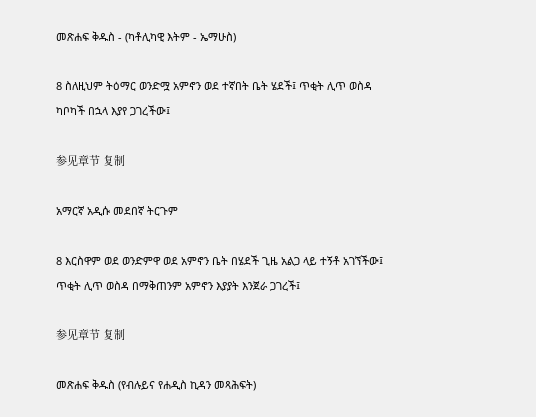መጽሐፍ ቅዱስ - (ካቶሊካዊ እትም - ኤማሁስ)

8 ስለዚህም ትዕማር ወንድሟ አምኖን ወደ ተኛበት ቤት ሄደች፤ ጥቂት ሊጥ ወስዳ ካቦካች በኋላ እያየ ጋገረችው፤

参见章节 复制

አማርኛ አዲሱ መደበኛ ትርጉም

8 እርስዋም ወደ ወንድምዋ ወደ አምኖን ቤት በሄደች ጊዜ አልጋ ላይ ተኝቶ አገኘችው፤ ጥቂት ሊጥ ወስዳ በማቅጠንም አምኖን እያያት እንጀራ ጋገረች፤

参见章节 复制

መጽሐፍ ቅዱስ (የብሉይና የሐዲስ ኪዳን መጻሕፍት)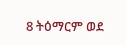8 ትዕማርም ወደ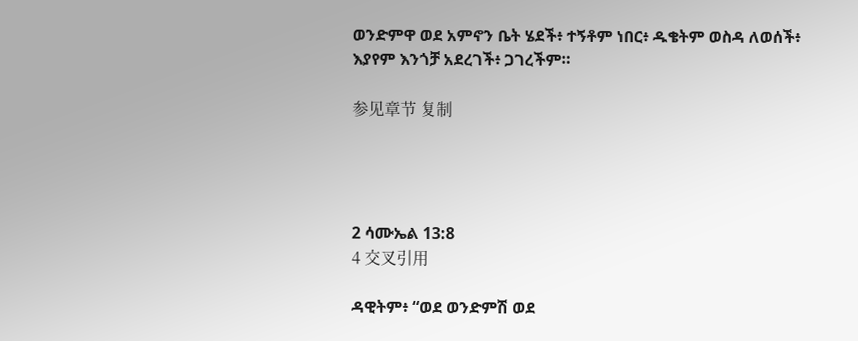ወንድምዋ ወደ አምኖን ቤት ሄደች፥ ተኝቶም ነበር፥ ዱቄትም ወስዳ ለወሰች፥ እያየም እንጎቻ አደረገች፥ ጋገረችም።

参见章节 复制




2 ሳሙኤል 13:8
4 交叉引用

ዳዊትም፥ “ወደ ወንድምሽ ወደ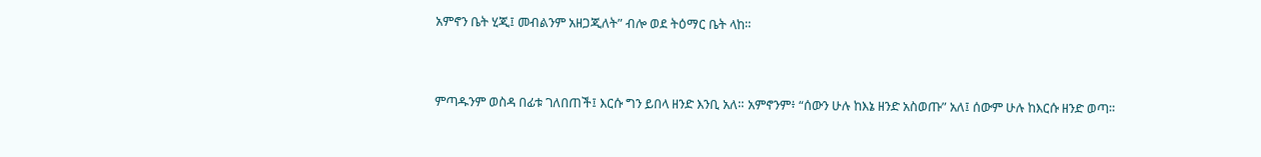አምኖን ቤት ሂጂ፤ መብልንም አዘጋጂለት” ብሎ ወደ ትዕማር ቤት ላከ።


ምጣዱንም ወስዳ በፊቱ ገለበጠች፤ እርሱ ግን ይበላ ዘንድ እንቢ አለ። አምኖንም፥ “ሰውን ሁሉ ከእኔ ዘንድ አስወጡ” አለ፤ ሰውም ሁሉ ከእርሱ ዘንድ ወጣ።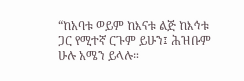“ከአባቱ ወይም ከእናቱ ልጅ ከእኅቱ ጋር የሚተኛ ርጉም ይሁን፤ ሕዝቡም ሁሉ አሜን ይላሉ።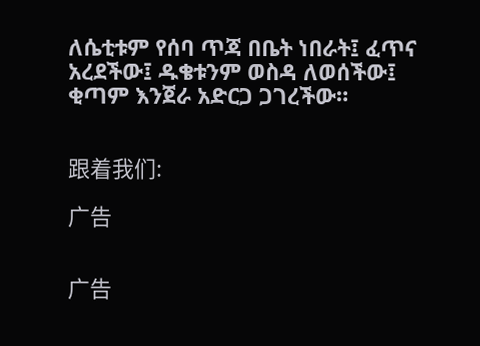ለሴቲቱም የሰባ ጥጃ በቤት ነበራት፤ ፈጥና አረደችው፤ ዱቄቱንም ወስዳ ለወሰችው፤ ቂጣም እንጀራ አድርጋ ጋገረችው።


跟着我们:

广告


广告